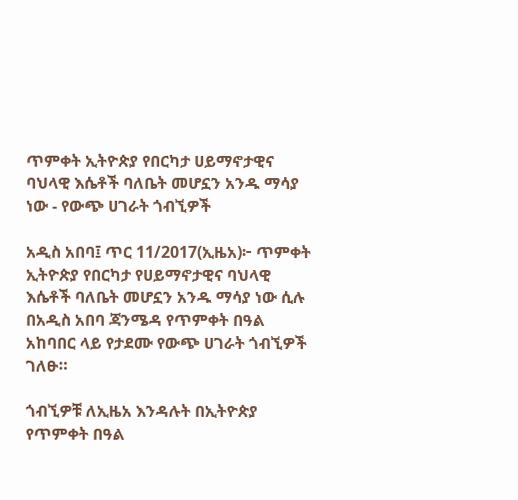ጥምቀት ኢትዮጵያ የበርካታ ሀይማኖታዊና ባህላዊ እሴቶች ባለቤት መሆኗን አንዱ ማሳያ ነው - የውጭ ሀገራት ጎብኚዎች

አዲስ አበባ፤ ጥር 11/2017(ኢዜአ)፦ ጥምቀት ኢትዮጵያ የበርካታ የሀይማኖታዊና ባህላዊ እሴቶች ባለቤት መሆኗን አንዱ ማሳያ ነው ሲሉ በአዲስ አበባ ጃንሜዳ የጥምቀት በዓል አከባበር ላይ የታደሙ የውጭ ሀገራት ጎብኚዎች ገለፁ።

ጎብኚዎቹ ለኢዜአ እንዳሉት በኢትዮጵያ የጥምቀት በዓል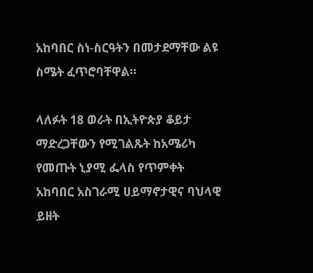አከባበር ስነ-ስርዓትን በመታደማቸው ልዩ ስሜት ፈጥሮባቸዋል።

ላለፉት 18 ወራት በኢትዮጵያ ቆይታ ማድረጋቸውን የሚገልጹት ከአሜሪካ የመጡት ኒያሚ ፌላስ የጥምቀት አከባበር አስገራሚ ሀይማኖታዊና ባህላዊ ይዘት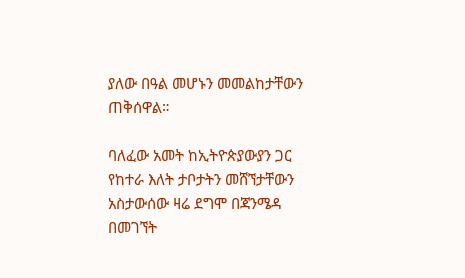ያለው በዓል መሆኑን መመልከታቸውን ጠቅሰዋል።

ባለፈው አመት ከኢትዮጵያውያን ጋር የከተራ እለት ታቦታትን መሸኘታቸውን አስታውሰው ዛሬ ደግሞ በጃንሜዳ በመገኘት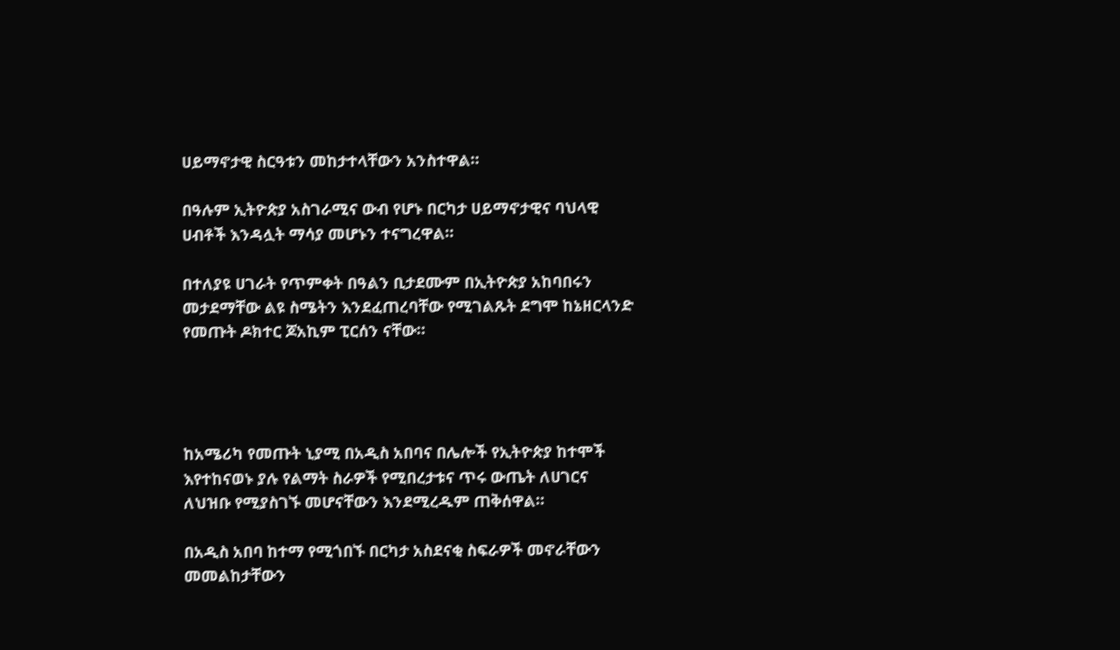ሀይማኖታዊ ስርዓቱን መከታተላቸውን አንስተዋል።

በዓሉም ኢትዮጵያ አስገራሚና ውብ የሆኑ በርካታ ሀይማኖታዊና ባህላዊ ሀብቶች እንዳሏት ማሳያ መሆኑን ተናግረዋል።

በተለያዩ ሀገራት የጥምቀት በዓልን ቢታደሙም በኢትዮጵያ አከባበሩን መታደማቸው ልዩ ስሜትን እንደፈጠረባቸው የሚገልጹት ደግሞ ከኔዘርላንድ የመጡት ዶክተር ጆአኪም ፒርሰን ናቸው።




ከአሜሪካ የመጡት ኒያሚ በአዲስ አበባና በሌሎች የኢትዮጵያ ከተሞች እየተከናወኑ ያሉ የልማት ስራዎች የሚበረታቱና ጥሩ ውጤት ለሀገርና ለህዝቡ የሚያስገኙ መሆናቸውን እንደሚረዱም ጠቅሰዋል።

በአዲስ አበባ ከተማ የሚጎበኙ በርካታ አስደናቂ ስፍራዎች መኖራቸውን መመልከታቸውን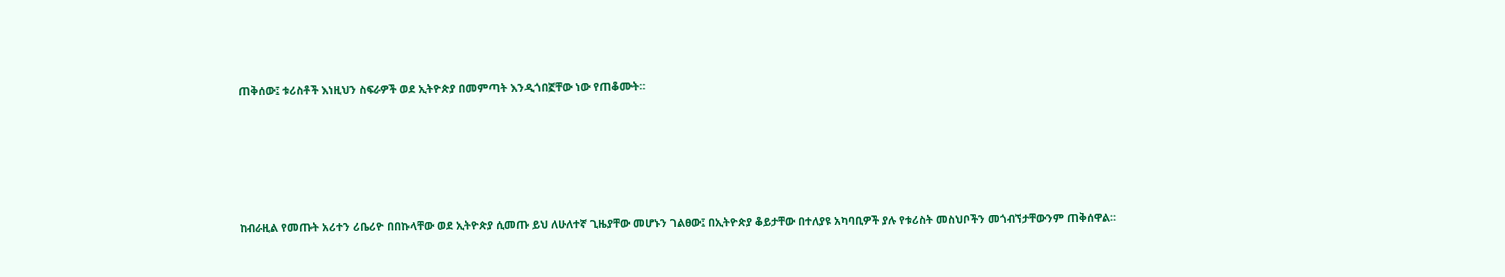ጠቅሰው፤ ቱሪስቶች እነዚህን ስፍራዎች ወደ ኢትዮጵያ በመምጣት እንዲጎበኟቸው ነው የጠቆሙት።





ከብራዚል የመጡት አሪተን ሪቤሪዮ በበኩላቸው ወደ ኢትዮጵያ ሲመጡ ይህ ለሁለተኛ ጊዜያቸው መሆኑን ገልፀው፤ በኢትዮጵያ ቆይታቸው በተለያዩ አካባቢዎች ያሉ የቱሪስት መስህቦችን መጎብኘታቸውንም ጠቅሰዋል።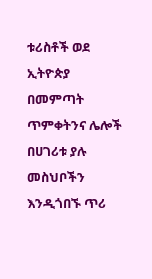ቱሪስቶች ወደ ኢትዮጵያ በመምጣት ጥምቀትንና ሌሎች በሀገሪቱ ያሉ መስህቦችን እንዲጎበኙ ጥሪ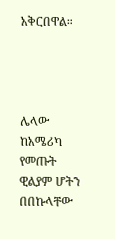አቅርበዋል።




ሌላው ከአሜሪካ የመጡት ዊልያም ሆትን በበኩላቸው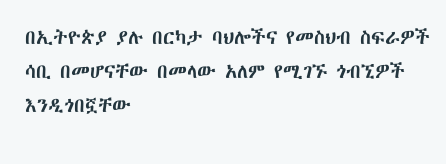በኢትዮጵያ ያሉ በርካታ ባህሎችና የመስህብ ስፍራዎች ሳቢ በመሆናቸው በመላው አለም የሚገኙ ጎብኚዎች እንዲጎበኟቸው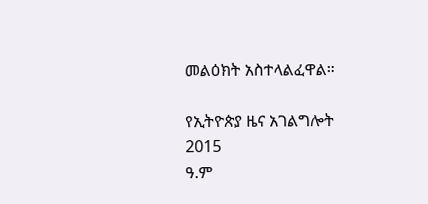መልዕክት አስተላልፈዋል።

የኢትዮጵያ ዜና አገልግሎት
2015
ዓ.ም